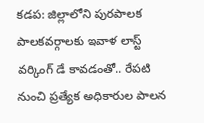కడప: జిల్లాలోని పురపాలక పాలకవర్గాలకు ఇవాళ లాస్ట్ వర్కింగ్ డే కావడంతో.. రేపటి నుంచి ప్రత్యేక అధికారుల పాలన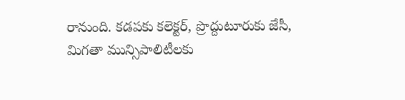రానుంది. కడపకు కలెక్టర్, ప్రొద్దుటూరుకు జేసీ, మిగతా మున్సిపాలిటీలకు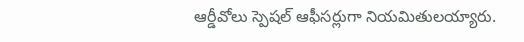ఆర్డీవోలు స్పెషల్ ఆఫీసర్లుగా నియమితులయ్యారు.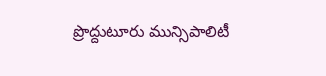ప్రొద్దుటూరు మున్సిపాలిటీ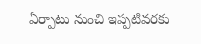ఏర్పాటు నుంచి ఇప్పటివరకు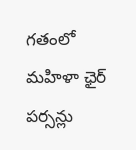గతంలో మహిళా ఛైర్ పర్సన్లు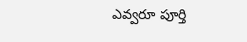ఎవ్వరూ పూర్తి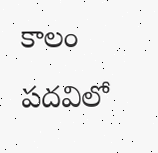కాలం పదవిలో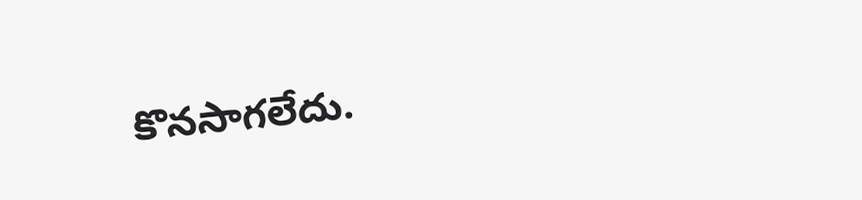కొనసాగలేదు.